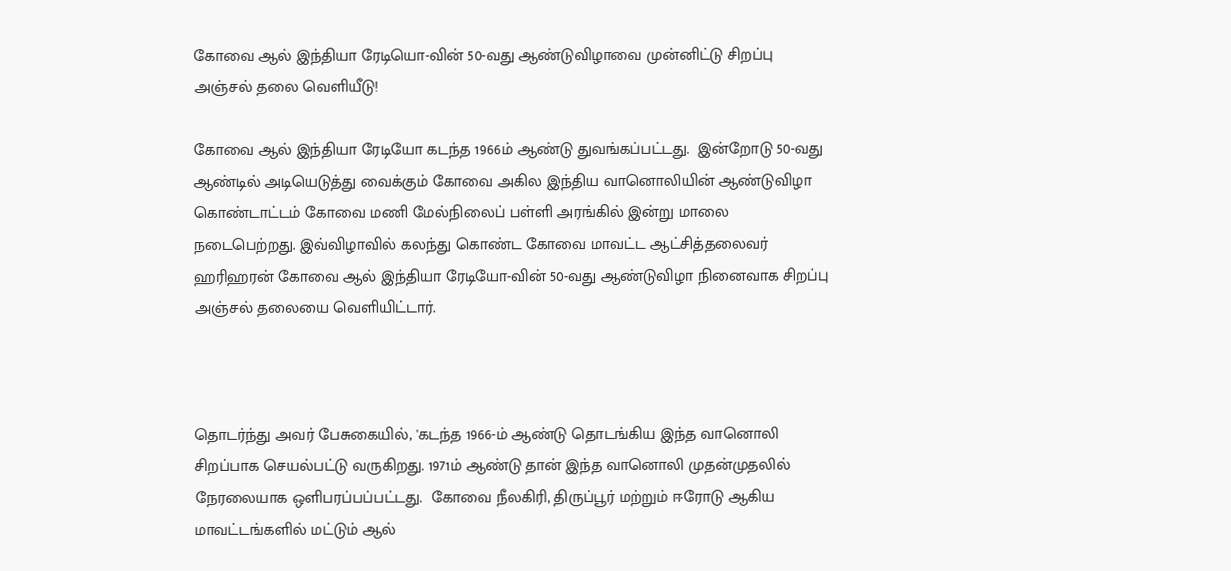கோவை ஆல் இந்தியா ரேடியொ-வின் 50-வது ஆண்டுவிழாவை முன்னிட்டு சிறப்பு அஞ்சல் தலை வெளியீடு!

கோவை ஆல் இந்தியா ரேடியோ கடந்த 1966ம் ஆண்டு துவங்கப்பட்டது.  இன்றோடு 50-வது ஆண்டில் அடியெடுத்து வைக்கும் கோவை அகில இந்திய வானொலியின் ஆண்டுவிழா கொண்டாட்டம் கோவை மணி மேல்நிலைப் பள்ளி அரங்கில் இன்று மாலை நடைபெற்றது. இவ்விழாவில் கலந்து கொண்ட கோவை மாவட்ட ஆட்சித்தலைவர் ஹரிஹரன் கோவை ஆல் இந்தியா ரேடியோ-வின் 50-வது ஆண்டுவிழா நினைவாக சிறப்பு அஞ்சல் தலையை வெளியிட்டார்.



தொடர்ந்து அவர் பேசுகையில், 'கடந்த 1966-ம் ஆண்டு தொடங்கிய இந்த வானொலி சிறப்பாக செயல்பட்டு வருகிறது. 1971ம் ஆண்டு தான் இந்த வானொலி முதன்முதலில் நேரலையாக ஒளிபரப்பப்பட்டது.  கோவை நீலகிரி, திருப்பூர் மற்றும் ஈரோடு ஆகிய மாவட்டங்களில் மட்டும் ஆல்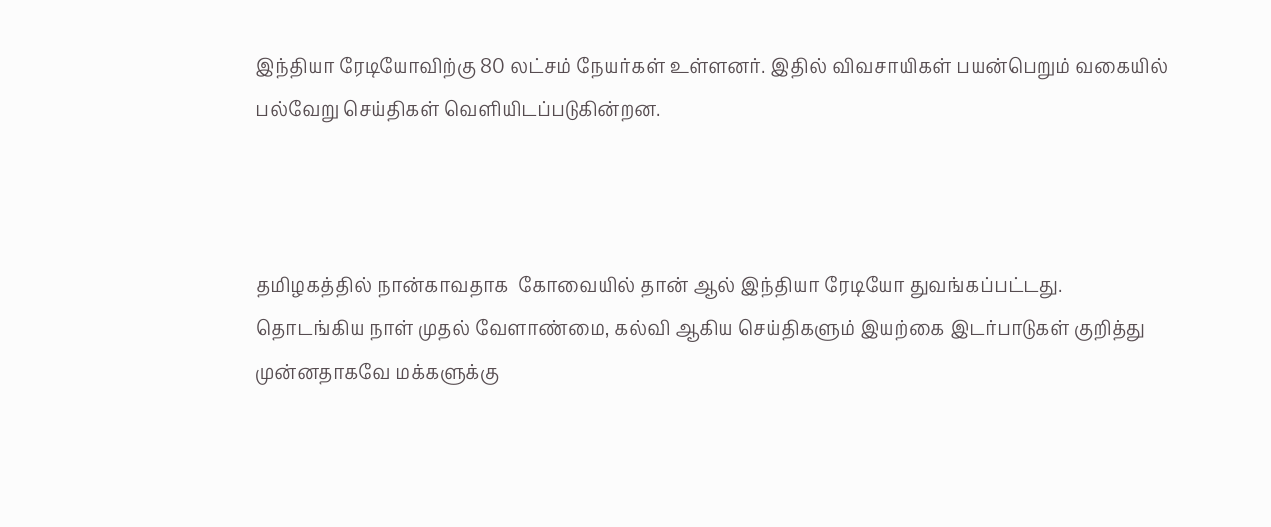இந்தியா ரேடியோவிற்கு 80 லட்சம் நேயர்கள் உள்ளனர். இதில் விவசாயிகள் பயன்பெறும் வகையில் பல்வேறு செய்திகள் வெளியிடப்படுகின்றன.



தமிழகத்தில் நான்காவதாக  கோவையில் தான் ஆல் இந்தியா ரேடியோ துவங்கப்பட்டது. தொடங்கிய நாள் முதல் வேளாண்மை, கல்வி ஆகிய செய்திகளும் இயற்கை இடர்பாடுகள் குறித்து முன்னதாகவே மக்களுக்கு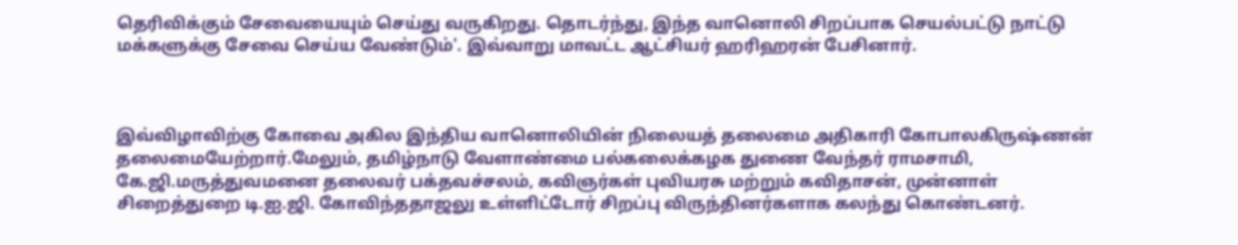தெரிவிக்கும் சேவையையும் செய்து வருகிறது. தொடர்ந்து, இந்த வானொலி சிறப்பாக செயல்பட்டு நாட்டு மக்களுக்கு சேவை செய்ய வேண்டும்'. இவ்வாறு மாவட்ட ஆட்சியர் ஹரிஹரன் பேசினார்.



இவ்விழாவிற்கு கோவை அகில இந்திய வானொலியின் நிலையத் தலைமை அதிகாரி கோபாலகிருஷ்ணன் தலைமையேற்றார்.மேலும், தமிழ்நாடு வேளாண்மை பல்கலைக்கழக துணை வேந்தர் ராமசாமி, கே.ஜி.மருத்துவமனை தலைவர் பக்தவச்சலம், கவிஞர்கள் புவியரசு மற்றும் கவிதாசன், முன்னாள் சிறைத்துறை டி.ஐ.ஜி. கோவிந்ததாஜலு உள்ளிட்டோர் சிறப்பு விருந்தினர்களாக கலந்து கொண்டனர்.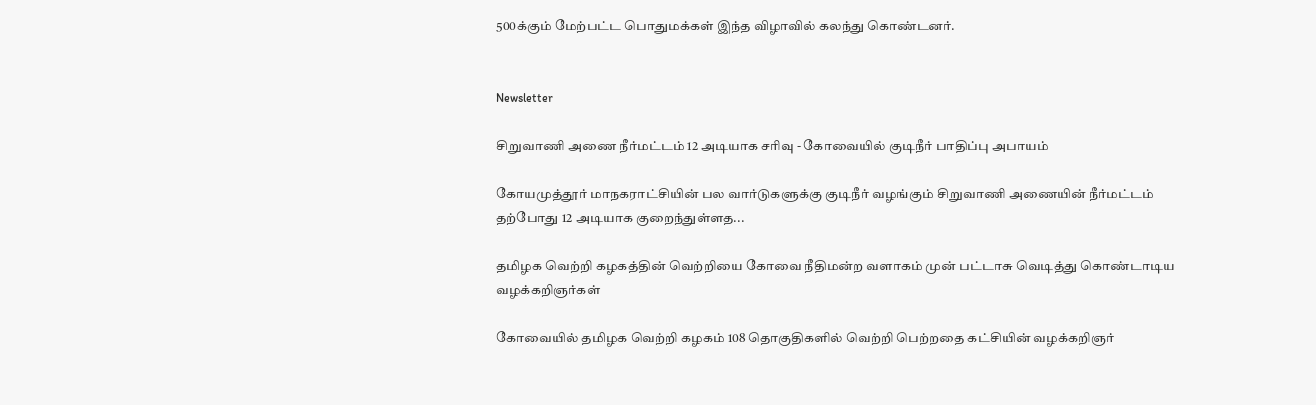500க்கும் மேற்பட்ட பொதுமக்கள் இந்த விழாவில் கலந்து கொண்டனர்.


Newsletter

சிறுவாணி அணை நீர்மட்டம் 12 அடியாக சரிவு - கோவையில் குடிநீர் பாதிப்பு அபாயம்

கோயமுத்தூர் மாநகராட்சியின் பல வார்டுகளுக்கு குடிநீர் வழங்கும் சிறுவாணி அணையின் நீர்மட்டம் தற்போது 12 அடியாக குறைந்துள்ளத...

தமிழக வெற்றி கழகத்தின் வெற்றியை கோவை நீதிமன்ற வளாகம் முன் பட்டாசு வெடித்து கொண்டாடிய வழக்கறிஞர்கள்

கோவையில் தமிழக வெற்றி கழகம் 108 தொகுதிகளில் வெற்றி பெற்றதை கட்சியின் வழக்கறிஞர்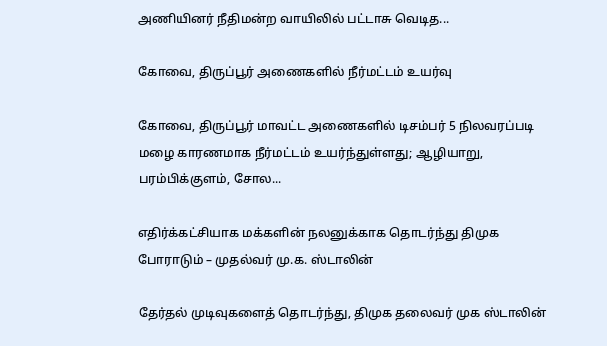அணியினர் நீதிமன்ற வாயிலில் பட்டாசு வெடித...

கோவை, திருப்பூர் அணைகளில் நீர்மட்டம் உயர்வு

கோவை, திருப்பூர் மாவட்ட அணைகளில் டிசம்பர் 5 நிலவரப்படி மழை காரணமாக நீர்மட்டம் உயர்ந்துள்ளது; ஆழியாறு, பரம்பிக்குளம், சோல...

எதிர்க்கட்சியாக மக்களின் நலனுக்காக தொடர்ந்து திமுக போராடும் – முதல்வர் மு.க. ஸ்டாலின்

தேர்தல் முடிவுகளைத் தொடர்ந்து, திமுக தலைவர் முக ஸ்டாலின்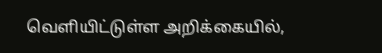வெளியிட்டுள்ள அறிக்கையில்,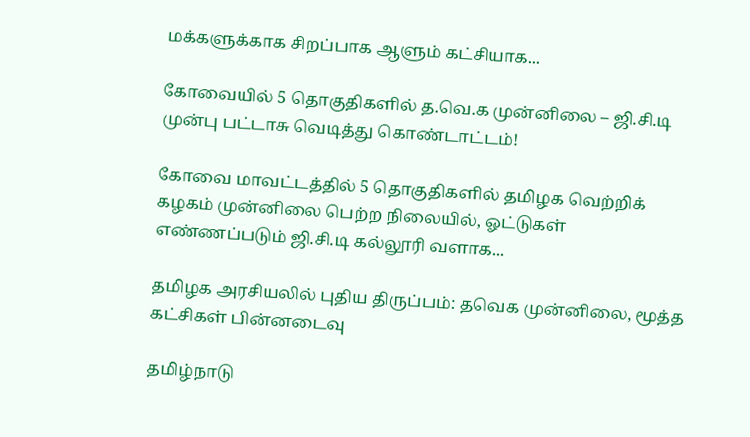மக்களுக்காக சிறப்பாக ஆளும் கட்சியாக...

கோவையில் 5 தொகுதிகளில் த.வெ.க முன்னிலை – ஜி.சி.டி முன்பு பட்டாசு வெடித்து கொண்டாட்டம்!

கோவை மாவட்டத்தில் 5 தொகுதிகளில் தமிழக வெற்றிக் கழகம் முன்னிலை பெற்ற நிலையில், ஓட்டுகள் எண்ணப்படும் ஜி.சி.டி கல்லூரி வளாக...

தமிழக அரசியலில் புதிய திருப்பம்: தவெக முன்னிலை, மூத்த கட்சிகள் பின்னடைவு

தமிழ்நாடு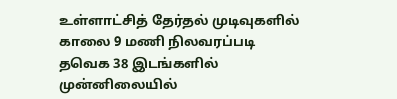உள்ளாட்சித் தேர்தல் முடிவுகளில் காலை 9 மணி நிலவரப்படி தவெக 38 இடங்களில் முன்னிலையில்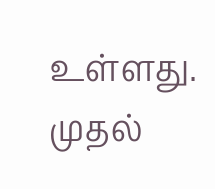உள்ளது. முதல்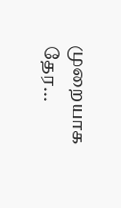முறையாக தேர...